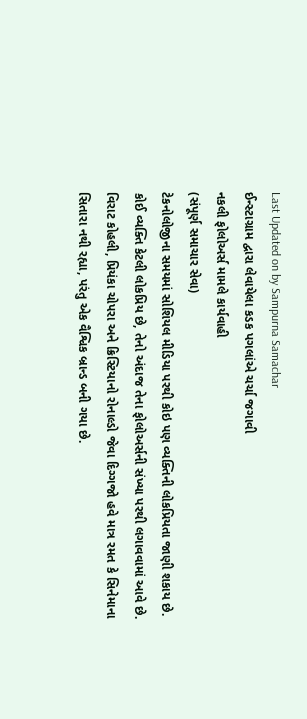Last Updated on by Sampurna Samachar
ઈન્સ્ટાગ્રામ દ્વારા લેવાયેલા કડક પગલાંએ ચર્ચા જગાવી
નકલી ફોલોઅર્સ મામલે કાર્યવાહી
(સંપૂર્ણ સમાચાર સેવા)
ટેકનોલોજીના સમયમાં સોશિયલ મીડિયા પરથી કોઇ પણ વ્યક્તિની લોકપ્રિયતા જાણી શકાય છે. કોઈ વ્યક્તિ કેટલી લોકપ્રિય છે, તેનો અંદાજ તેના ફોલોઅર્સની સંખ્યા પરથી લગાવવામાં આવે છે. વિરાટ કોહલી, પ્રિયંકા ચોપરા અને ક્રિસ્ટિયાનો રોનાલ્ડો જેવા દિગ્ગજો હવે માત્ર રમત કે સિનેમાના સિતારા નથી રહ્યા, પરંતુ એક વૈશ્વિક બ્રાન્ડ બની ગયા છે.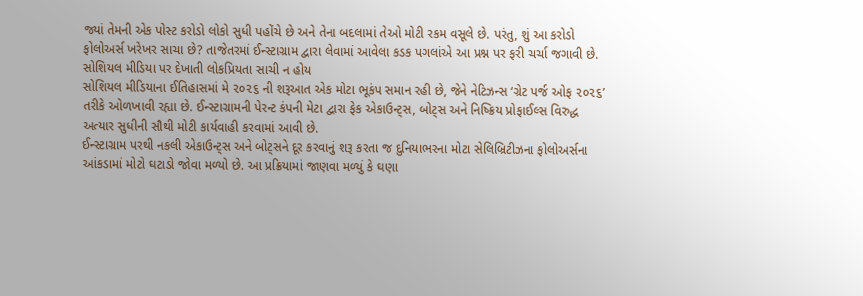જ્યાં તેમની એક પોસ્ટ કરોડો લોકો સુધી પહોંચે છે અને તેના બદલામાં તેઓ મોટી રકમ વસૂલે છે. પરંતુ, શું આ કરોડો ફોલોઅર્સ ખરેખર સાચા છે? તાજેતરમાં ઈન્સ્ટાગ્રામ દ્વારા લેવામાં આવેલા કડક પગલાંએ આ પ્રશ્ન પર ફરી ચર્ચા જગાવી છે.
સોશિયલ મીડિયા પર દેખાતી લોકપ્રિયતા સાચી ન હોય
સોશિયલ મીડિયાના ઈતિહાસમાં મે ૨૦૨૬ ની શરૂઆત એક મોટા ભૂકંપ સમાન રહી છે, જેને નેટિઝન્સ ‘ગ્રેટ પર્જ ઓફ ૨૦૨૬’ તરીકે ઓળખાવી રહ્યા છે. ઈન્સ્ટાગ્રામની પેરન્ટ કંપની મેટા દ્વારા ફેક એકાઉન્ટ્સ, બોટ્સ અને નિષ્ક્રિય પ્રોફાઈલ્સ વિરુદ્ધ અત્યાર સુધીની સૌથી મોટી કાર્યવાહી કરવામાં આવી છે.
ઈન્સ્ટાગ્રામ પરથી નકલી એકાઉન્ટ્સ અને બોટ્સને દૂર કરવાનું શરૂ કરતા જ દુનિયાભરના મોટા સેલિબ્રિટીઝના ફોલોઅર્સના આંકડામાં મોટો ઘટાડો જોવા મળ્યો છે. આ પ્રક્રિયામાં જાણવા મળ્યું કે ઘણા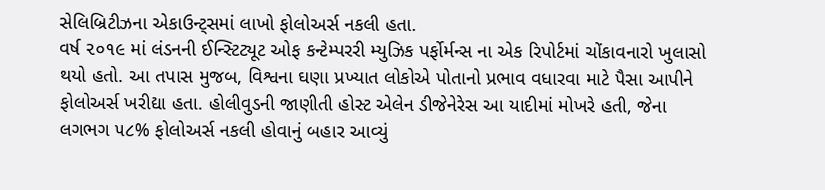સેલિબ્રિટીઝના એકાઉન્ટ્સમાં લાખો ફોલોઅર્સ નકલી હતા.
વર્ષ ૨૦૧૯ માં લંડનની ઈન્સ્ટિટ્યૂટ ઓફ કન્ટેમ્પરરી મ્યુઝિક પર્ફોર્મન્સ ના એક રિપોર્ટમાં ચોંકાવનારો ખુલાસો થયો હતો. આ તપાસ મુજબ, વિશ્વના ઘણા પ્રખ્યાત લોકોએ પોતાનો પ્રભાવ વધારવા માટે પૈસા આપીને ફોલોઅર્સ ખરીદ્યા હતા. હોલીવુડની જાણીતી હોસ્ટ એલેન ડીજેનેરેસ આ યાદીમાં મોખરે હતી, જેના લગભગ ૫૮% ફોલોઅર્સ નકલી હોવાનું બહાર આવ્યું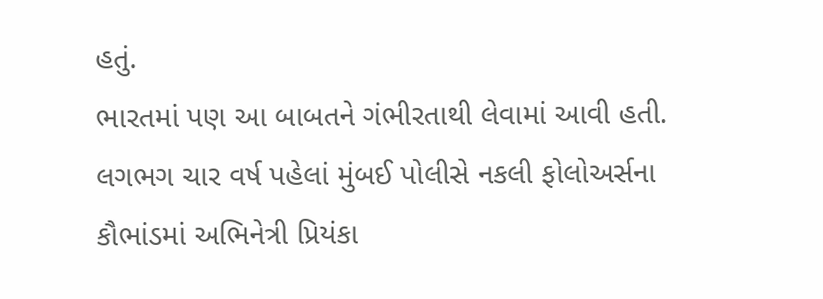હતું.
ભારતમાં પણ આ બાબતને ગંભીરતાથી લેવામાં આવી હતી. લગભગ ચાર વર્ષ પહેલાં મુંબઈ પોલીસે નકલી ફોલોઅર્સના કૌભાંડમાં અભિનેત્રી પ્રિયંકા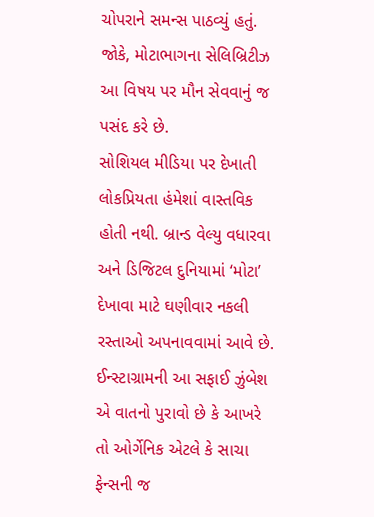ચોપરાને સમન્સ પાઠવ્યું હતું. જોકે, મોટાભાગના સેલિબ્રિટીઝ આ વિષય પર મૌન સેવવાનું જ પસંદ કરે છે.
સોશિયલ મીડિયા પર દેખાતી લોકપ્રિયતા હંમેશાં વાસ્તવિક હોતી નથી. બ્રાન્ડ વેલ્યુ વધારવા અને ડિજિટલ દુનિયામાં ‘મોટા’ દેખાવા માટે ઘણીવાર નકલી રસ્તાઓ અપનાવવામાં આવે છે. ઈન્સ્ટાગ્રામની આ સફાઈ ઝુંબેશ એ વાતનો પુરાવો છે કે આખરે તો ઓર્ગેનિક એટલે કે સાચા ફેન્સની જ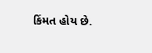કિંમત હોય છે.